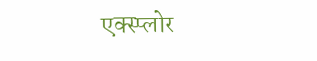एक्स्प्लोर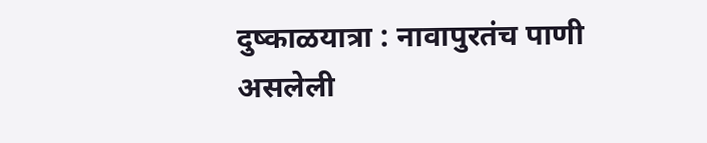दुष्काळयात्रा : नावापुरतंच पाणी असलेली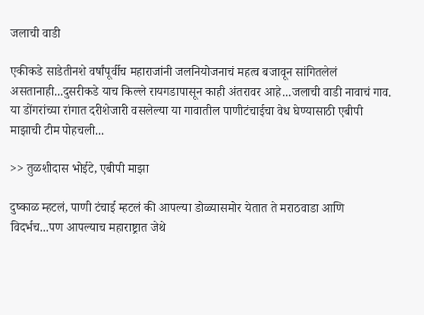जलाची वाडी

एकीकडे साडेतीनशे वर्षांपूर्वीच महाराजांनी जलनियोजनाचं महत्व बजावून सांगितलेलं असतानाही...दुसरीकडे याच किल्ले रायगडापासून काही अंतरावर आहे...जलाची वाडी नावाचं गाव. या डोंगरांच्या रांगात दरीशेजारी वसलेल्या या गावातील पाणीटंचाईचा वेध घेण्यासाठी एबीपी माझाची टीम पोहचली...

>> तुळशीदास भोईटे, एबीपी माझा

दुष्काळ म्हटलं, पाणी टंचाई म्हटलं की आपल्या डोळ्यासमोर येतात ते मराठवाडा आणि विदर्भच...पण आपल्याच महाराष्ट्रात जेथे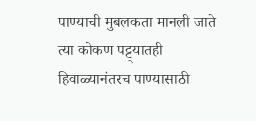पाण्याची मुबलकता मानली जाते त्या कोकण पट्ट्यातही हिवाळ्यानंतरच पाण्यासाठी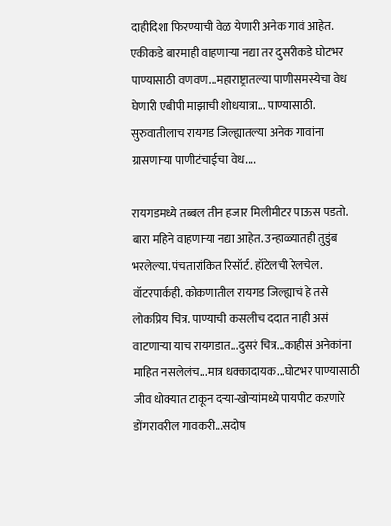दाहीदिशा फिरण्याची वेळ येणारी अनेक गावं आहेत. एकीकडे बारमाही वाहणाऱ्या नद्या तर दुसरीकडे घोटभर पाण्यासाठी वणवण...महाराष्ट्रातल्या पाणीसमस्येचा वेध घेणारी एबीपी माझाची शोधयात्रा... पाण्यासाठी. सुरुवातीलाच रायगड जिल्ह्यातल्या अनेक गावांना ग्रासणाऱ्या पाणीटंचाईचा वेध....

रायगडमध्ये तब्बल तीन हजार मिलीमीटर पाऊस पडतो. बारा महिने वाहणाऱ्या नद्या आहेत. उन्हाळ्यातही तुडुंब भरलेल्या. पंचतारांकित रिसॉर्ट. हॉटेलची रेलचेल. वॉटरपार्कही. कोकणातील रायगड जिल्ह्याचं हे तसे लोकप्रिय चित्र. पाण्याची कसलीच ददात नाही असं वाटणाऱ्या याच रायगडात...दुसरं चित्र...काहीसं अनेकांना माहित नसलेलंच...मात्र धक्कादायक...घोटभर पाण्यासाठी जीव धोक्यात टाकून दऱ्या-खोऱ्यांमध्ये पायपीट कऱणारे डोंगरावरील गावकरी...सदोष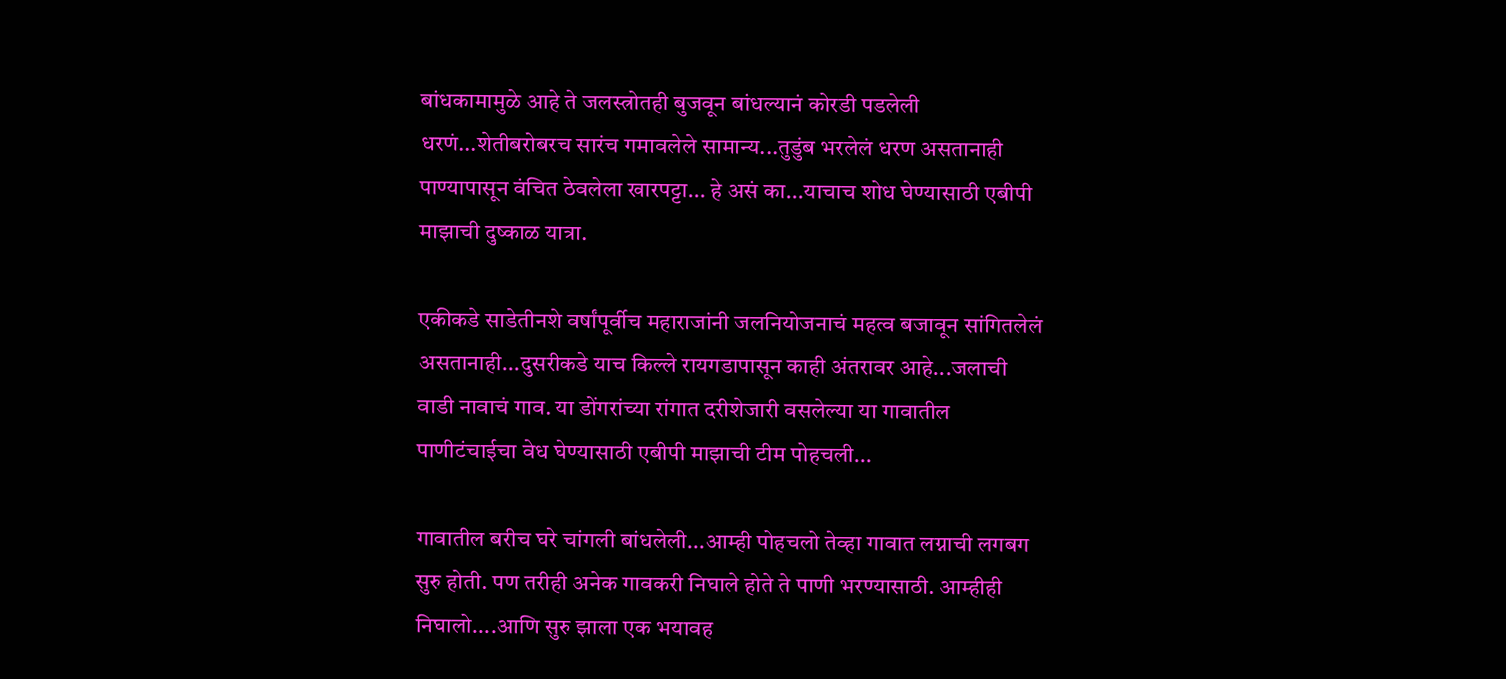बांधकामामुळे आहे ते जलस्त्रोतही बुजवून बांधल्यानं कोरडी पडलेली धरणं...शेतीबरोबरच सारंच गमावलेले सामान्य...तुडुंब भरलेलं धरण असतानाही पाण्यापासून वंचित ठेवलेला खारपट्टा... हे असं का...याचाच शोध घेण्यासाठी एबीपी माझाची दुष्काळ यात्रा.

एकीकडे साडेतीनशे वर्षांपूर्वीच महाराजांनी जलनियोजनाचं महत्व बजावून सांगितलेलं असतानाही...दुसरीकडे याच किल्ले रायगडापासून काही अंतरावर आहे...जलाची वाडी नावाचं गाव. या डोंगरांच्या रांगात दरीशेजारी वसलेल्या या गावातील पाणीटंचाईचा वेध घेण्यासाठी एबीपी माझाची टीम पोहचली...

गावातील बरीच घरे चांगली बांधलेली...आम्ही पोहचलो तेव्हा गावात लग्नाची लगबग सुरु होती. पण तरीही अनेक गावकरी निघाले होते ते पाणी भरण्यासाठी. आम्हीही निघालो....आणि सुरु झाला एक भयावह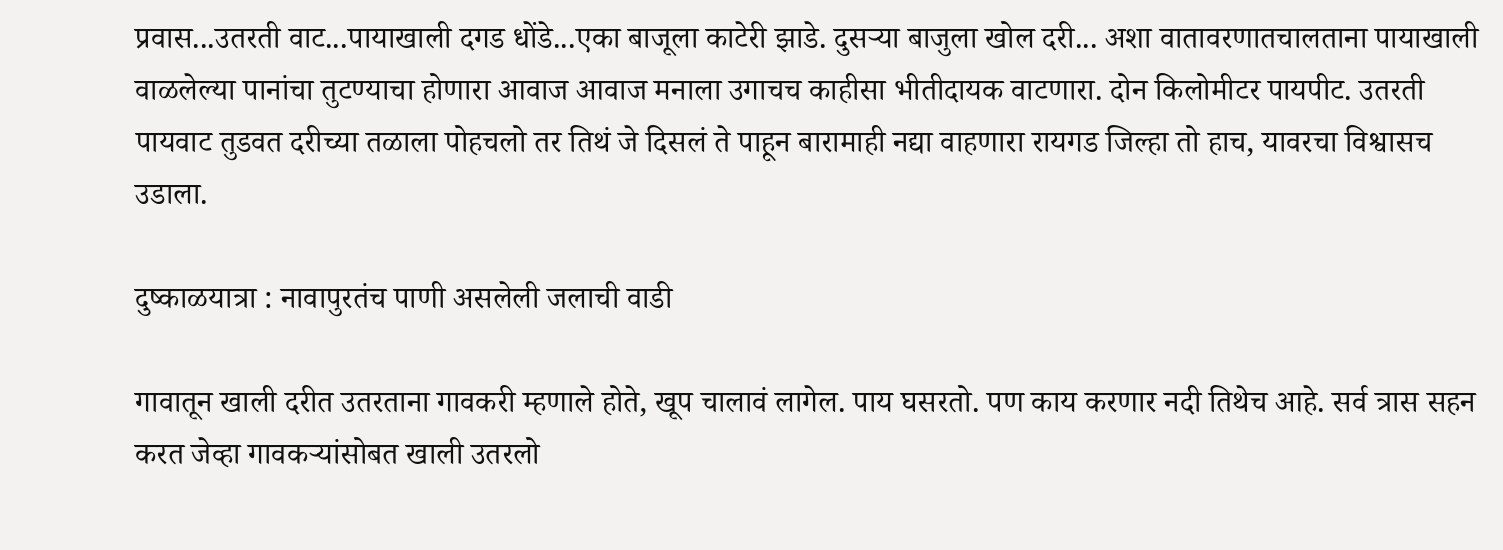प्रवास...उतरती वाट...पायाखाली दगड धोंडे...एका बाजूला काटेरी झाडे. दुसऱ्या बाजुला खोल दरी... अशा वातावरणातचालताना पायाखाली वाळलेल्या पानांचा तुटण्याचा होणारा आवाज आवाज मनाला उगाचच काहीसा भीतीदायक वाटणारा. दोन किलोमीटर पायपीट. उतरती पायवाट तुडवत दरीच्या तळाला पोहचलो तर तिथं जे दिसलं ते पाहून बारामाही नद्या वाहणारा रायगड जिल्हा तो हाच, यावरचा विश्वासच उडाला.

दुष्काळयात्रा : नावापुरतंच पाणी असलेली जलाची वाडी

गावातून खाली दरीत उतरताना गावकरी म्हणाले होते, खूप चालावं लागेल. पाय घसरतो. पण काय करणार नदी तिथेच आहे. सर्व त्रास सहन करत जेव्हा गावकऱ्यांसोबत खाली उतरलो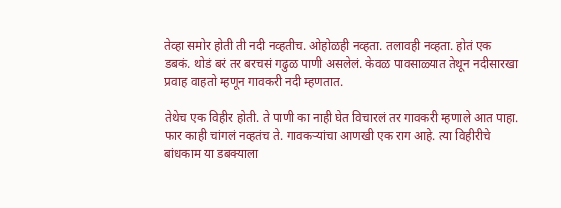तेव्हा समोर होती ती नदी नव्हतीच. ओहोळही नव्हता. तलावही नव्हता. होतं एक डबकं. थोडं बरं तर बरचसं गढुळ पाणी असलेलं. केवळ पावसाळ्यात तेथून नदीसारखा प्रवाह वाहतो म्हणून गावकरी नदी म्हणतात.

तेथेच एक विहीर होती. ते पाणी का नाही घेत विचारलं तर गावकरी म्हणाले आत पाहा. फार काही चांगलं नव्हतंच ते. गावकऱ्यांचा आणखी एक राग आहे. त्या विहीरीचे बांधकाम या डबक्याला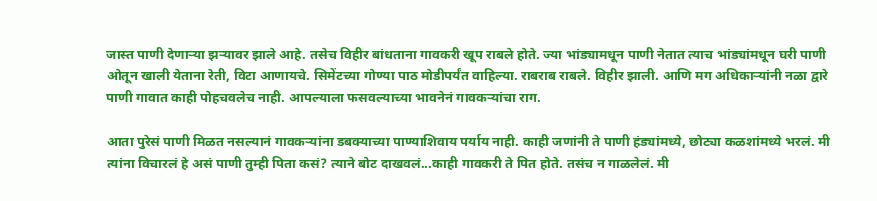जास्त पाणी देणाऱ्या झऱ्यावर झाले आहे. तसेच विहीर बांधताना गावकरी खूप राबले होते. ज्या भांड्यामधून पाणी नेतात त्याच भांड्यांमधून घरी पाणी ओतून खाली येताना रेती, विटा आणायचे. सिमेंटच्या गोण्या पाठ मोडीपर्यंत वाहिल्या. राबराब राबले. विहीर झाली. आणि मग अधिकाऱ्यांनी नळा द्वारे पाणी गावात काही पोहचवलेच नाही. आपल्याला फसवल्याच्या भावनेनं गावकऱ्यांचा राग.

आता पुरेसं पाणी मिळत नसल्यानं गावकऱ्यांना डबक्याच्या पाण्याशिवाय पर्याय नाही. काही जणांनी ते पाणी हंड्यांमध्ये, छोट्या कळशांमध्ये भरलं. मी त्यांना विचारलं हे असं पाणी तुम्ही पिता कसं? त्याने बोट दाखवलं...काही गावकरी ते पित होते. तसंच न गाळलेलं. मी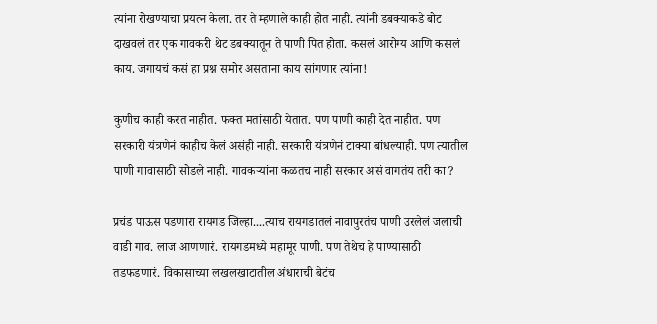त्यांना रोखण्याचा प्रयत्न केला. तर ते म्हणाले काही होत नाही. त्यांनी डबक्याकडे बोट दाखवलं तर एक गावकरी थेट डबक्यातून ते पाणी पित होता. कसलं आरोग्य आणि कसलं काय. जगायचं कसं हा प्रश्न समोर असताना काय सांगणार त्यांना!

कुणीच काही करत नाहीत. फक्त मतांसाठी येतात. पण पाणी काही देत नाहीत. पण सरकारी यंत्रणेनं काहीच केलं असंही नाही. सरकारी यंत्रणेनं टाक्या बांधल्याही. पण त्यातील पाणी गावासाठी सोडले नाही. गावकऱ्यांना कळतच नाही सरकार असं वागतंय तरी का?

प्रचंड पाऊस पडणारा रायगड जिल्हा....त्याच रायगडातलं नावापुरतंच पाणी उरलेलं जलाची वाडी गाव. लाज आणणारं. रायगडमध्ये महामूर पाणी. पण तेथेच हे पाण्यासाठी तडफडणारं. विकासाच्या लखलखाटातील अंधाराची बेटंच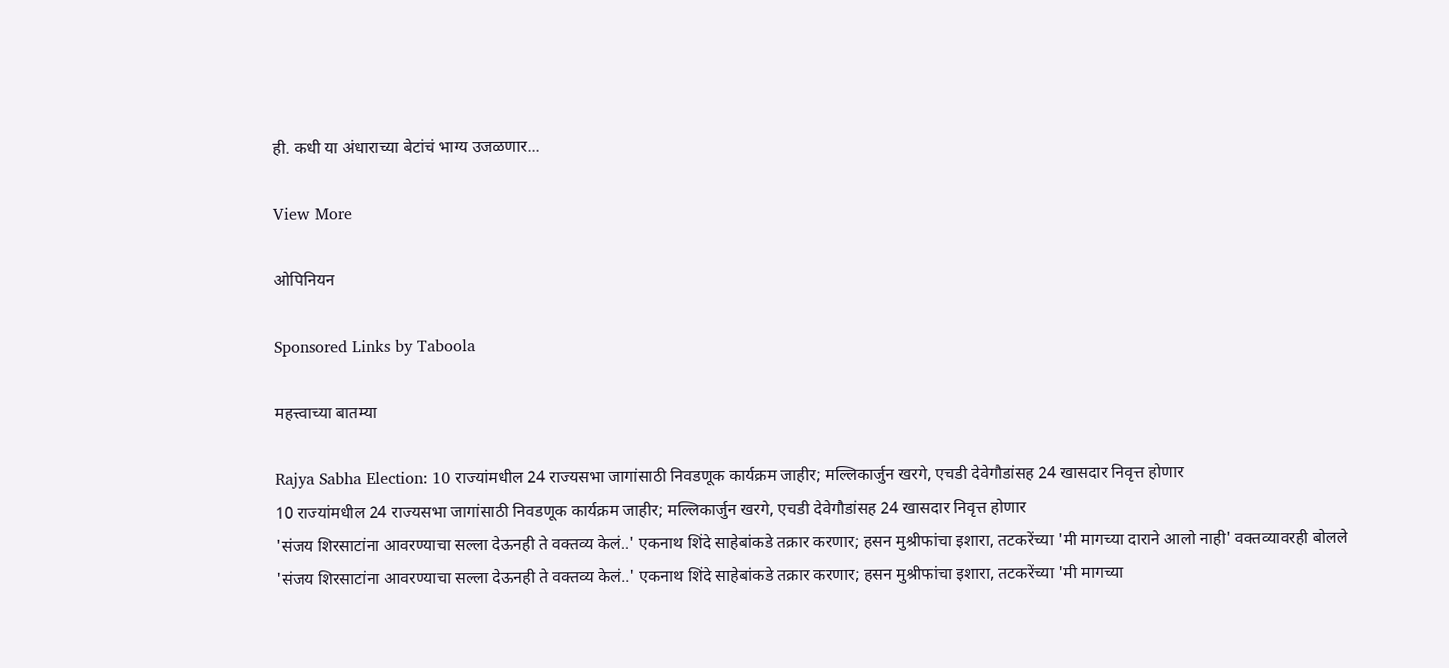ही. कधी या अंधाराच्या बेटांचं भाग्य उजळणार...

View More

ओपिनियन

Sponsored Links by Taboola

महत्त्वाच्या बातम्या

Rajya Sabha Election: 10 राज्यांमधील 24 राज्यसभा जागांसाठी निवडणूक कार्यक्रम जाहीर; मल्लिकार्जुन खरगे, एचडी देवेगौडांसह 24 खासदार निवृत्त होणार
10 राज्यांमधील 24 राज्यसभा जागांसाठी निवडणूक कार्यक्रम जाहीर; मल्लिकार्जुन खरगे, एचडी देवेगौडांसह 24 खासदार निवृत्त होणार
'संजय शिरसाटांना आवरण्याचा सल्ला देऊनही ते वक्तव्य केलं..' एकनाथ शिंदे साहेबांकडे तक्रार करणार; हसन मुश्रीफांचा इशारा, तटकरेंच्या 'मी मागच्या दाराने आलो नाही' वक्तव्यावरही बोलले
'संजय शिरसाटांना आवरण्याचा सल्ला देऊनही ते वक्तव्य केलं..' एकनाथ शिंदे साहेबांकडे तक्रार करणार; हसन मुश्रीफांचा इशारा, तटकरेंच्या 'मी मागच्या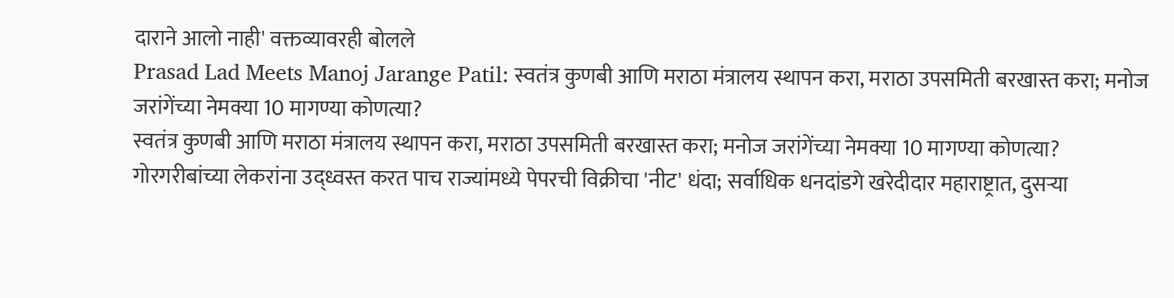दाराने आलो नाही' वक्तव्यावरही बोलले
Prasad Lad Meets Manoj Jarange Patil: स्वतंत्र कुणबी आणि मराठा मंत्रालय स्थापन करा, मराठा उपसमिती बरखास्त करा; मनोज जरांगेंच्या नेमक्या 10 मागण्या कोणत्या?
स्वतंत्र कुणबी आणि मराठा मंत्रालय स्थापन करा, मराठा उपसमिती बरखास्त करा; मनोज जरांगेंच्या नेमक्या 10 मागण्या कोणत्या?
गोरगरीबांच्या लेकरांना उद्ध्वस्त करत पाच राज्यांमध्ये पेपरची विक्रीचा 'नीट' धंदा; सर्वाधिक धनदांडगे खरेदीदार महाराष्ट्रात, दुसऱ्या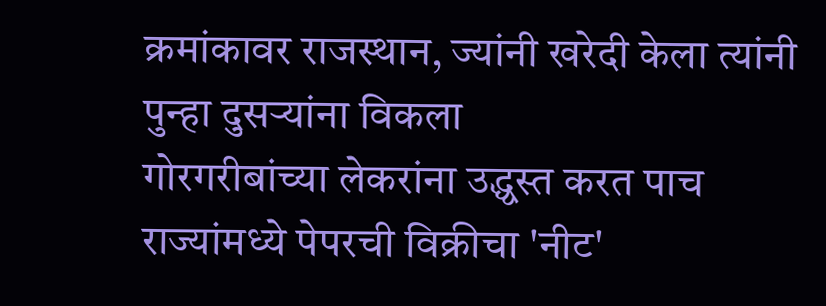क्रमांकावर राजस्थान, ज्यांनी खरेदी केला त्यांनी पुन्हा दुसऱ्यांना विकला
गोरगरीबांच्या लेकरांना उद्ध्वस्त करत पाच राज्यांमध्ये पेपरची विक्रीचा 'नीट'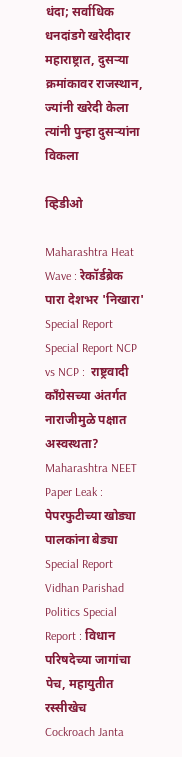धंदा; सर्वाधिक धनदांडगे खरेदीदार महाराष्ट्रात, दुसऱ्या क्रमांकावर राजस्थान, ज्यांनी खरेदी केला त्यांनी पुन्हा दुसऱ्यांना विकला

व्हिडीओ

Maharashtra Heat Wave : रेकॉर्डब्रेक पारा देशभर 'निखारा' Special Report
Special Report NCP vs NCP :  राष्ट्रवादी काँग्रेसच्या अंतर्गत नाराजीमुळे पक्षात अस्वस्थता?
Maharashtra NEET Paper Leak : पेपरफुटीच्या खोड्या पालकांना बेड्या Special Report
Vidhan Parishad Politics Special Report : विधान परिषदेच्या जागांचा पेच, महायुतीत रस्सीखेच
Cockroach Janta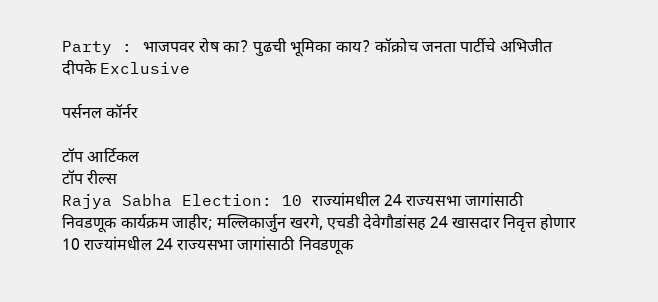Party : भाजपवर रोष का? पुढची भूमिका काय? कॉक्रोच जनता पार्टीचे अभिजीत दीपके Exclusive

पर्सनल कॉर्नर

टॉप आर्टिकल
टॉप रील्स
Rajya Sabha Election: 10 राज्यांमधील 24 राज्यसभा जागांसाठी निवडणूक कार्यक्रम जाहीर; मल्लिकार्जुन खरगे, एचडी देवेगौडांसह 24 खासदार निवृत्त होणार
10 राज्यांमधील 24 राज्यसभा जागांसाठी निवडणूक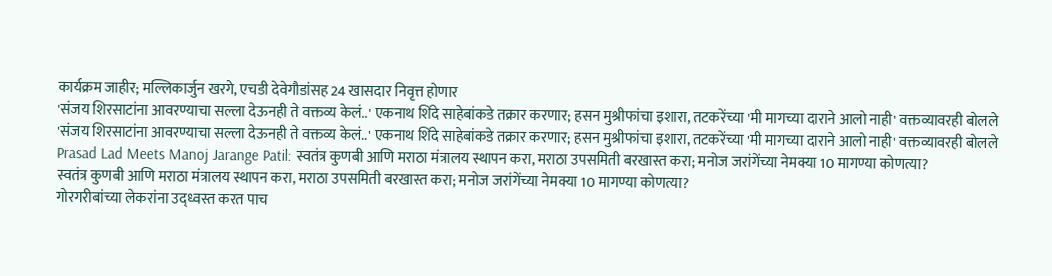कार्यक्रम जाहीर; मल्लिकार्जुन खरगे, एचडी देवेगौडांसह 24 खासदार निवृत्त होणार
'संजय शिरसाटांना आवरण्याचा सल्ला देऊनही ते वक्तव्य केलं..' एकनाथ शिंदे साहेबांकडे तक्रार करणार; हसन मुश्रीफांचा इशारा, तटकरेंच्या 'मी मागच्या दाराने आलो नाही' वक्तव्यावरही बोलले
'संजय शिरसाटांना आवरण्याचा सल्ला देऊनही ते वक्तव्य केलं..' एकनाथ शिंदे साहेबांकडे तक्रार करणार; हसन मुश्रीफांचा इशारा, तटकरेंच्या 'मी मागच्या दाराने आलो नाही' वक्तव्यावरही बोलले
Prasad Lad Meets Manoj Jarange Patil: स्वतंत्र कुणबी आणि मराठा मंत्रालय स्थापन करा, मराठा उपसमिती बरखास्त करा; मनोज जरांगेंच्या नेमक्या 10 मागण्या कोणत्या?
स्वतंत्र कुणबी आणि मराठा मंत्रालय स्थापन करा, मराठा उपसमिती बरखास्त करा; मनोज जरांगेंच्या नेमक्या 10 मागण्या कोणत्या?
गोरगरीबांच्या लेकरांना उद्ध्वस्त करत पाच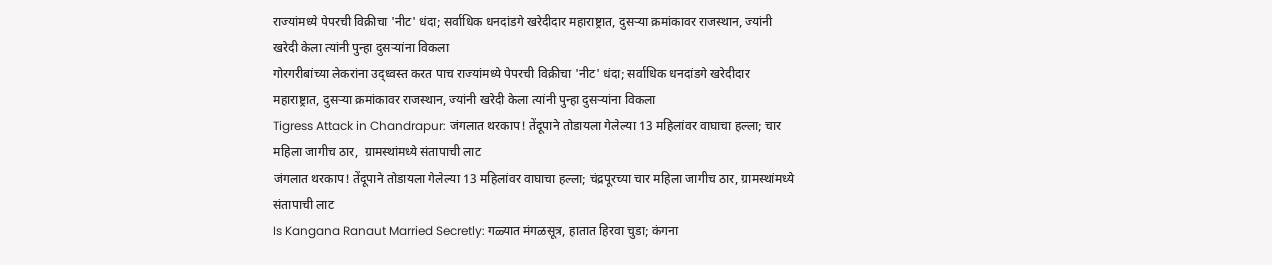राज्यांमध्ये पेपरची विक्रीचा 'नीट' धंदा; सर्वाधिक धनदांडगे खरेदीदार महाराष्ट्रात, दुसऱ्या क्रमांकावर राजस्थान, ज्यांनी खरेदी केला त्यांनी पुन्हा दुसऱ्यांना विकला
गोरगरीबांच्या लेकरांना उद्ध्वस्त करत पाच राज्यांमध्ये पेपरची विक्रीचा 'नीट' धंदा; सर्वाधिक धनदांडगे खरेदीदार महाराष्ट्रात, दुसऱ्या क्रमांकावर राजस्थान, ज्यांनी खरेदी केला त्यांनी पुन्हा दुसऱ्यांना विकला
Tigress Attack in Chandrapur: जंगलात थरकाप! तेंदूपाने तोडायला गेलेल्या 13 महिलांवर वाघाचा हल्ला; चार महिला जागीच ठार,  ग्रामस्थांमध्ये संतापाची लाट
जंगलात थरकाप! तेंदूपाने तोडायला गेलेल्या 13 महिलांवर वाघाचा हल्ला; चंद्रपूरच्या चार महिला जागीच ठार, ग्रामस्थांमध्ये संतापाची लाट
Is Kangana Ranaut Married Secretly: गळ्यात मंगळसूत्र, हातात हिरवा चुडा; कंगना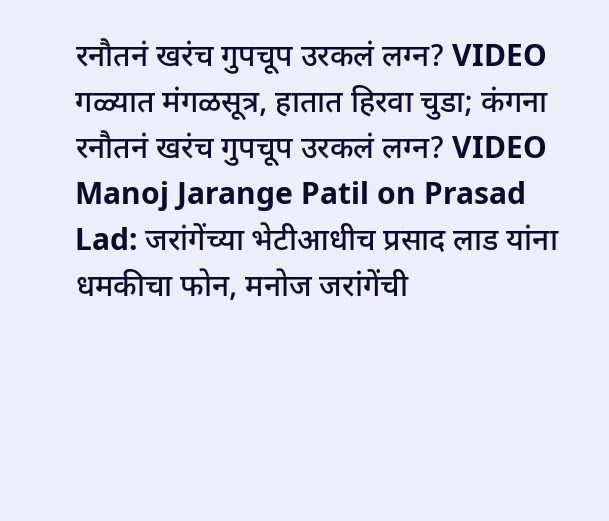रनौतनं खरंच गुपचूप उरकलं लग्न? VIDEO
गळ्यात मंगळसूत्र, हातात हिरवा चुडा; कंगना रनौतनं खरंच गुपचूप उरकलं लग्न? VIDEO
Manoj Jarange Patil on Prasad Lad: जरांगेंच्या भेटीआधीच प्रसाद लाड यांना धमकीचा फोन, मनोज जरांगेंची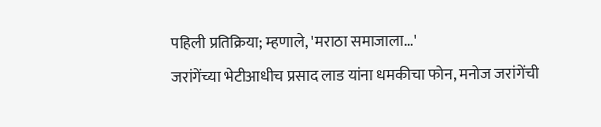पहिली प्रतिक्रिया; म्हणाले, 'मराठा समाजाला...'
जरांगेंच्या भेटीआधीच प्रसाद लाड यांना धमकीचा फोन, मनोज जरांगेंची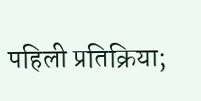पहिली प्रतिक्रिया;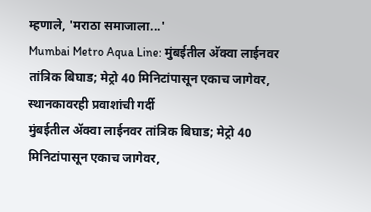म्हणाले, 'मराठा समाजाला...'
Mumbai Metro Aqua Line: मुंबईतील अ‍ॅक्वा लाईनवर तांत्रिक बिघाड; मेट्रो 40 मिनिटांपासून एकाच जागेवर, स्थानकावरही प्रवाशांची गर्दी
मुंबईतील अ‍ॅक्वा लाईनवर तांत्रिक बिघाड; मेट्रो 40 मिनिटांपासून एकाच जागेवर,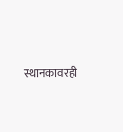स्थानकावरही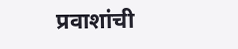प्रवाशांची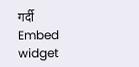गर्दी
Embed widget